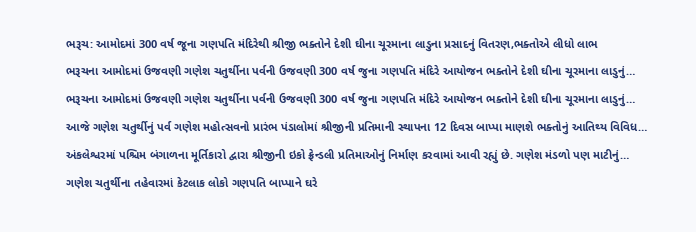ભરૂચ: આમોદમાં 300 વર્ષ જૂના ગણપતિ મંદિરેથી શ્રીજી ભક્તોને દેશી ઘીના ચૂરમાના લાડુના પ્રસાદનું વિતરણ,ભક્તોએ લીધો લાભ
ભરૂચના આમોદમાં ઉજવણી ગણેશ ચતુર્થીના પર્વની ઉજવણી 300 વર્ષ જુના ગણપતિ મંદિરે આયોજન ભક્તોને દેશી ઘીના ચૂરમાના લાડુનું…
ભરૂચના આમોદમાં ઉજવણી ગણેશ ચતુર્થીના પર્વની ઉજવણી 300 વર્ષ જુના ગણપતિ મંદિરે આયોજન ભક્તોને દેશી ઘીના ચૂરમાના લાડુનું…
આજે ગણેશ ચતુર્થીનું પર્વ ગણેશ મહોત્સવનો પ્રારંભ પંડાલોમાં શ્રીજીની પ્રતિમાની સ્થાપના 12 દિવસ બાપ્પા માણશે ભક્તોનું આતિથ્ય વિવિધ…
અંકલેશ્વરમાં પશ્ચિમ બંગાળના મૂર્તિકારો દ્વારા શ્રીજીની ઇકો ફ્રેન્ડલી પ્રતિમાઓનું નિર્માણ કરવામાં આવી રહ્યું છે. ગણેશ મંડળો પણ માટીનું…
ગણેશ ચતુર્થીના તહેવારમાં કેટલાક લોકો ગણપતિ બાપ્પાને ઘરે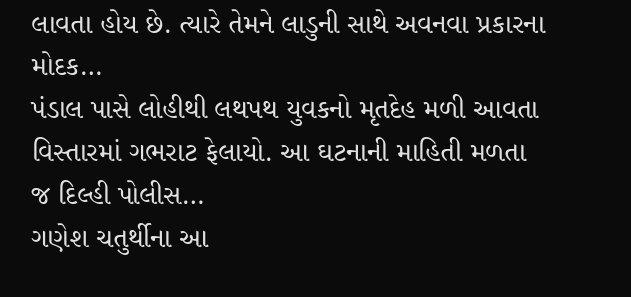લાવતા હોય છે. ત્યારે તેમને લાડુની સાથે અવનવા પ્રકારના મોદક…
પંડાલ પાસે લોહીથી લથપથ યુવકનો મૃતદેહ મળી આવતા વિસ્તારમાં ગભરાટ ફેલાયો. આ ઘટનાની માહિતી મળતા જ દિલ્હી પોલીસ…
ગણેશ ચતુર્થીના આ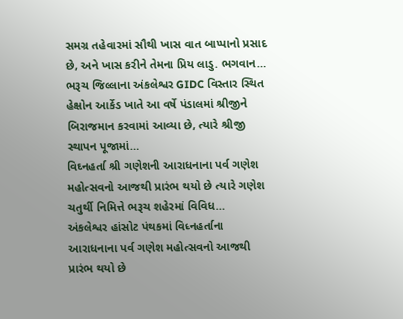સમગ્ર તહેવારમાં સૌથી ખાસ વાત બાપ્પાનો પ્રસાદ છે, અને ખાસ કરીને તેમના પ્રિય લાડુ. ભગવાન…
ભરૂચ જિલ્લાના અંકલેશ્વર GIDC વિસ્તાર સ્થિત હેક્ષોન આર્કેડ ખાતે આ વર્ષે પંડાલમાં શ્રીજીને બિરાજમાન કરવામાં આવ્યા છે, ત્યારે શ્રીજી સ્થાપન પૂજામાં…
વિઘ્નહર્તા શ્રી ગણેશની આરાધનાના પર્વ ગણેશ મહોત્સવનો આજથી પ્રારંભ થયો છે ત્યારે ગણેશ ચતુર્થી નિમિત્તે ભરૂચ શહેરમાં વિવિધ…
અંકલેશ્વર હાંસોટ પંથકમાં વિધ્નહર્તાના આરાધનાના પર્વ ગણેશ મહોત્સવનો આજથી પ્રારંભ થયો છે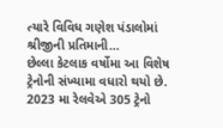ત્યારે વિવિધ ગણેશ પંડાલોમાં શ્રીજીની પ્રતિમાની…
છેલ્લા કેટલાક વર્ષોમા આ વિશેષ ટ્રેનોની સંખ્યામા વધારો થયો છે. 2023 મા રેલવેએ 305 ટ્રેનો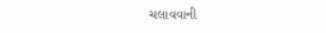ચલાવવાની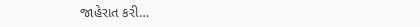જાહેરાત કરી…